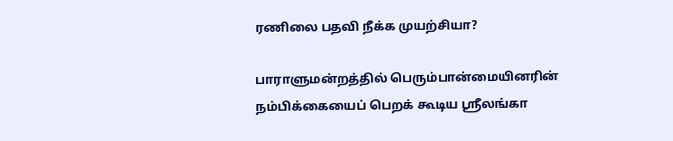ரணிலை பதவி நீக்க முயற்சியா?

பாராளுமன்றத்தில் பெரும்பான்மையினரின் நம்பிக்கையைப் பெறக் கூடிய ஸ்ரீலங்கா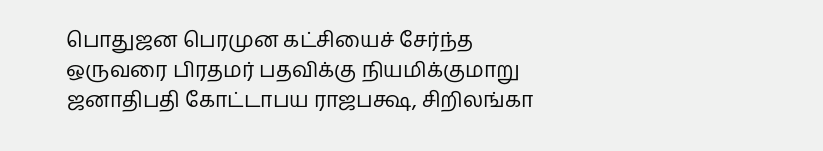பொதுஜன பெரமுன கட்சியைச் சேர்ந்த ஒருவரை பிரதமர் பதவிக்கு நியமிக்குமாறு ஜனாதிபதி கோட்டாபய ராஜபக்ஷ, சிறிலங்கா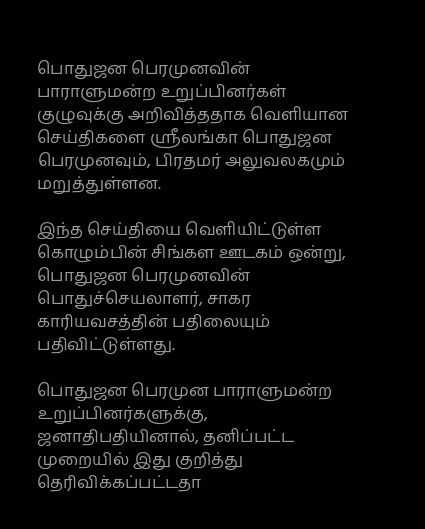பொதுஜன பெரமுனவின் பாராளுமன்ற உறுப்பினர்கள் குழுவுக்கு அறிவித்ததாக வெளியான செய்திகளை ஸ்ரீலங்கா பொதுஜன பெரமுனவும், பிரதமர் அலுவலகமும் மறுத்துள்ளன.

இந்த செய்தியை வெளியிட்டுள்ள கொழும்பின் சிங்கள ஊடகம் ஒன்று, பொதுஜன பெரமுனவின் பொதுச்செயலாளர், சாகர காரியவசத்தின் பதிலையும் பதிவிட்டுள்ளது.

பொதுஜன பெரமுன பாராளுமன்ற உறுப்பினர்களுக்கு, ஜனாதிபதியினால், தனிப்பட்ட முறையில் இது குறித்து தெரிவிக்கப்பட்டதா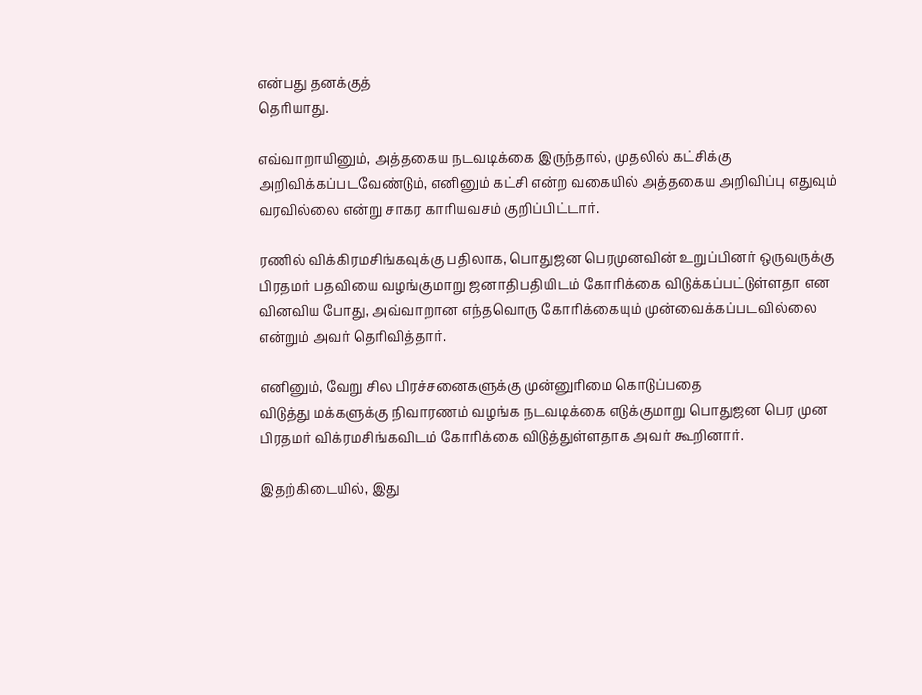என்பது தனக்குத்
தெரியாது.

எவ்வாறாயினும், அத்தகைய நடவடிக்கை இருந்தால், முதலில் கட்சிக்கு அறிவிக்கப்படவேண்டும், எனினும் கட்சி என்ற வகையில் அத்தகைய அறிவிப்பு எதுவும் வரவில்லை என்று சாகர காரியவசம் குறிப்பிட்டார்.

ரணில் விக்கிரமசிங்கவுக்கு பதிலாக, பொதுஜன பெரமுனவின் உறுப்பினர் ஒருவருக்கு பிரதமர் பதவியை வழங்குமாறு ஜனாதிபதியிடம் கோரிக்கை விடுக்கப்பட்டுள்ளதா என வினவிய போது, அவ்வாறான எந்தவொரு கோரிக்கையும் முன்வைக்கப்படவில்லை என்றும் அவர் தெரிவித்தார்.

எனினும், வேறு சில பிரச்சனைகளுக்கு முன்னுரிமை கொடுப்பதை
விடுத்து மக்களுக்கு நிவாரணம் வழங்க நடவடிக்கை எடுக்குமாறு பொதுஜன பெர முன பிரதமர் விக்ரமசிங்கவிடம் கோரிக்கை விடுத்துள்ளதாக அவர் கூறினார்.

இதற்கிடையில், இது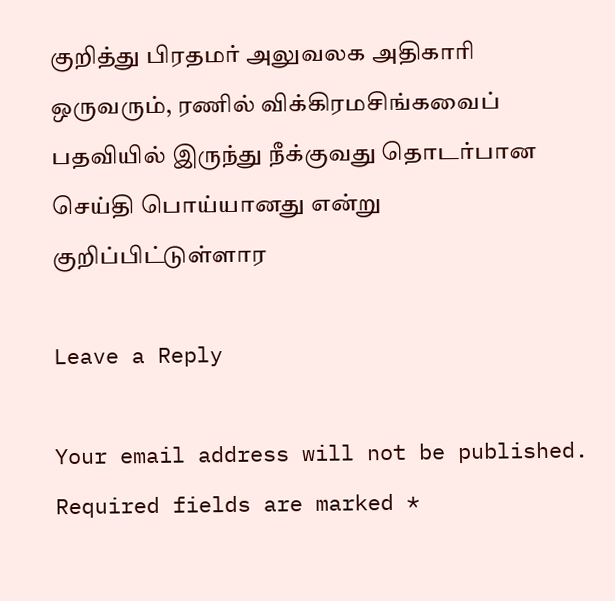குறித்து பிரதமர் அலுவலக அதிகாரி ஒருவரும், ரணில் விக்கிரமசிங்கவைப் பதவியில் இருந்து நீக்குவது தொடர்பான செய்தி பொய்யானது என்று குறிப்பிட்டுள்ளார

Leave a Reply

Your email address will not be published. Required fields are marked *